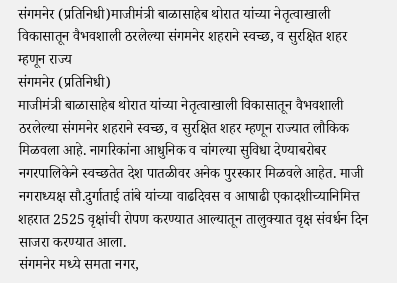संगमनेर (प्रतिनिधी)माजीमंत्री बाळासाहेब थोरात यांच्या नेतृत्वाखाली विकासातून वैभवशाली ठरलेल्या संगमनेर शहराने स्वच्छ, व सुरक्षित शहर म्हणून राज्य
संगमनेर (प्रतिनिधी)
माजीमंत्री बाळासाहेब थोरात यांच्या नेतृत्वाखाली विकासातून वैभवशाली ठरलेल्या संगमनेर शहराने स्वच्छ, व सुरक्षित शहर म्हणून राज्यात लौकिक मिळवला आहे. नागरिकांना आधुनिक व चांगल्या सुविधा देण्याबरोबर नगरपालिकेने स्वच्छतेत देश पातळीवर अनेक पुरस्कार मिळवले आहेत. माजी नगराध्यक्ष सौ.दुर्गाताई तांबे यांच्या वाढदिवस व आषाढी एकादशीच्यानिमित्त शहरात 2525 वृक्षांची रोपण करण्यात आल्यातून तालुक्यात वृक्ष संवर्धन दिन साजरा करण्यात आला.
संगमनेर मध्ये समता नगर,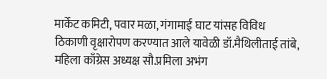मार्केट कमिटी, पवार मळा, गंगामाई घाट यांसह विविध ठिकाणी वृक्षारोपण करण्यात आले यावेळी डॉ.मैथिलीताई तांबे, महिला काँग्रेस अध्यक्ष सौ.प्रमिला अभंग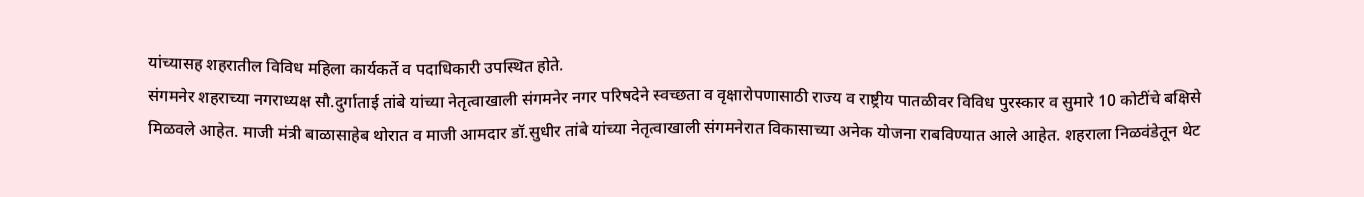यांच्यासह शहरातील विविध महिला कार्यकर्ते व पदाधिकारी उपस्थित होते.
संगमनेर शहराच्या नगराध्यक्ष सौ.दुर्गाताई तांबे यांच्या नेतृत्वाखाली संगमनेर नगर परिषदेने स्वच्छता व वृक्षारोपणासाठी राज्य व राष्ट्रीय पातळीवर विविध पुरस्कार व सुमारे 10 कोटींचे बक्षिसे मिळवले आहेत. माजी मंत्री बाळासाहेब थोरात व माजी आमदार डॉ.सुधीर तांबे यांच्या नेतृत्वाखाली संगमनेरात विकासाच्या अनेक योजना राबविण्यात आले आहेत. शहराला निळवंडेतून थेट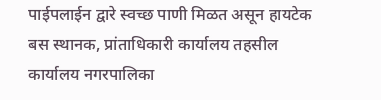पाईपलाईन द्वारे स्वच्छ पाणी मिळत असून हायटेक बस स्थानक, प्रांताधिकारी कार्यालय तहसील कार्यालय नगरपालिका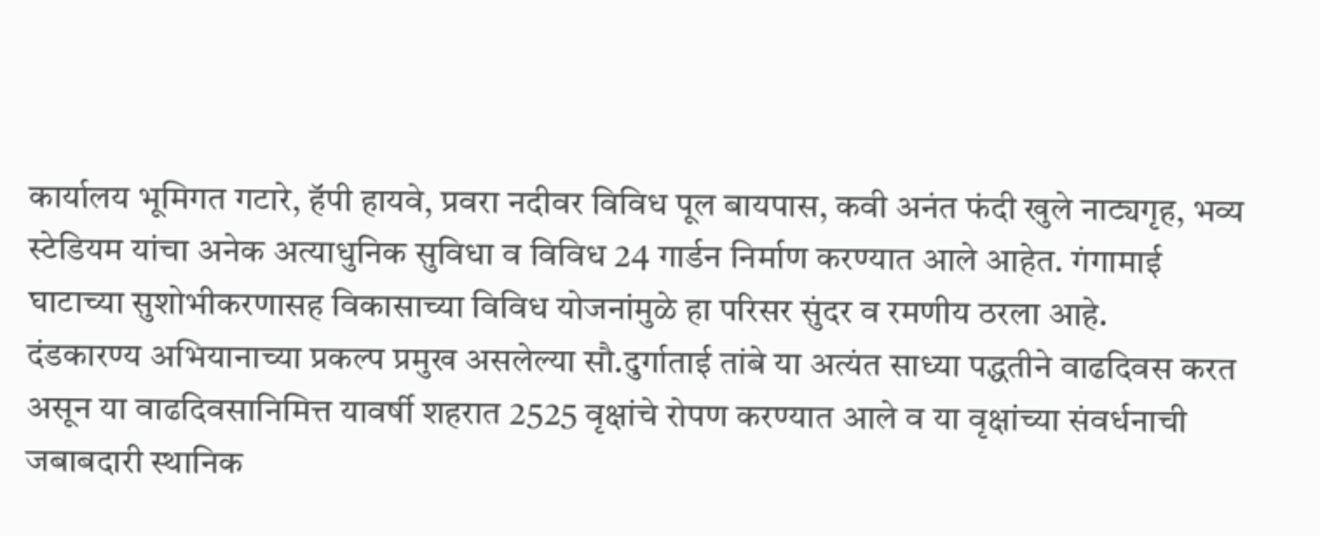कार्यालय भूमिगत गटारे, हॅपी हायवे, प्रवरा नदीवर विविध पूल बायपास, कवी अनंत फंदी खुले नाट्यगृह, भव्य स्टेडियम यांचा अनेक अत्याधुनिक सुविधा व विविध 24 गार्डन निर्माण करण्यात आले आहेत. गंगामाई घाटाच्या सुशोभीकरणासह विकासाच्या विविध योजनांमुळे हा परिसर सुंदर व रमणीय ठरला आहे.
दंडकारण्य अभियानाच्या प्रकल्प प्रमुख असलेल्या सौ.दुर्गाताई तांबे या अत्यंत साध्या पद्धतीने वाढदिवस करत असून या वाढदिवसानिमित्त यावर्षी शहरात 2525 वृक्षांचे रोपण करण्यात आले व या वृक्षांच्या संवर्धनाची जबाबदारी स्थानिक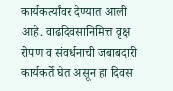कार्यकर्त्यांवर देण्यात आली आहे. वाढदिवसानिमित्त वृक्ष रोपण व संवर्धनाची जबाबदारी कार्यकर्ते घेत असून हा दिवस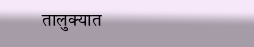तालुक्यात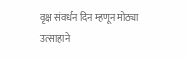वृक्ष संवर्धन दिन म्हणून मोठ्या उत्साहाने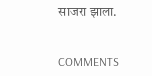साजरा झाला.


COMMENTS